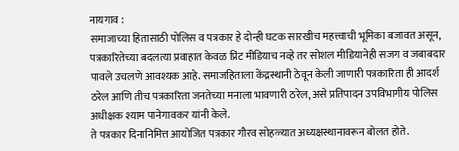नायगाव :
समाजाच्या हितासाठी पोलिस व पत्रकार हे दोन्ही घटक सारखीच महत्त्वाची भूमिका बजावत असून, पत्रकारितेच्या बदलत्या प्रवाहात केवळ प्रिंट मीडियाच नव्हे तर सोशल मीडियानेही सजग व जबाबदार पावले उचलणे आवश्यक आहे. समाजहिताला केंद्रस्थानी ठेवून केली जाणारी पत्रकारिता ही आदर्श ठरेल आणि तीच पत्रकारिता जनतेच्या मनाला भावणारी ठरेल, असे प्रतिपादन उपविभागीय पोलिस अधीक्षक श्याम पानेगावकर यांनी केले.
ते पत्रकार दिनानिमित्त आयोजित पत्रकार गौरव सोहळ्यात अध्यक्षस्थानावरून बोलत होते.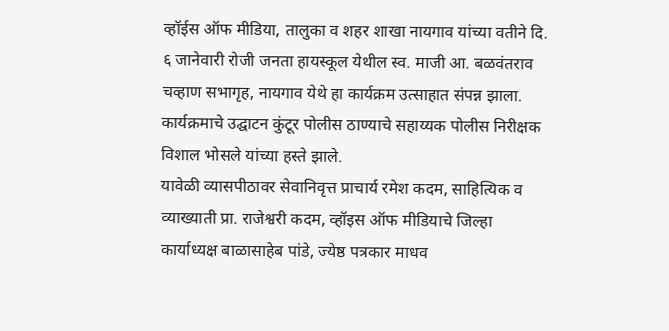व्हॉईस ऑफ मीडिया, तालुका व शहर शाखा नायगाव यांच्या वतीने दि. ६ जानेवारी रोजी जनता हायस्कूल येथील स्व. माजी आ. बळवंतराव चव्हाण सभागृह, नायगाव येथे हा कार्यक्रम उत्साहात संपन्न झाला.
कार्यक्रमाचे उद्घाटन कुंटूर पोलीस ठाण्याचे सहाय्यक पोलीस निरीक्षक विशाल भोसले यांच्या हस्ते झाले.
यावेळी व्यासपीठावर सेवानिवृत्त प्राचार्य रमेश कदम, साहित्यिक व व्याख्याती प्रा. राजेश्वरी कदम, व्हॉइस ऑफ मीडियाचे जिल्हा कार्याध्यक्ष बाळासाहेब पांडे, ज्येष्ठ पत्रकार माधव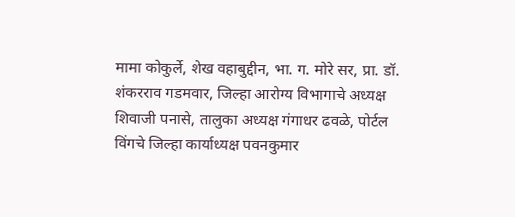मामा कोकुर्ले, शेख वहाबुद्दीन, भा. ग. मोरे सर, प्रा. डॉ. शंकरराव गडमवार, जिल्हा आरोग्य विभागाचे अध्यक्ष शिवाजी पनासे, तालुका अध्यक्ष गंगाधर ढवळे, पोर्टल विंगचे जिल्हा कार्याध्यक्ष पवनकुमार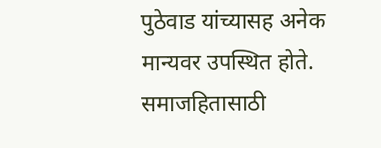पुठेवाड यांच्यासह अनेक मान्यवर उपस्थित होते.
समाजहितासाठी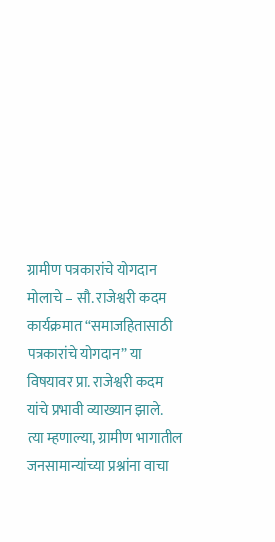ग्रामीण पत्रकारांचे योगदान मोलाचे – सौ. राजेश्वरी कदम
कार्यक्रमात “समाजहितासाठी पत्रकारांचे योगदान” या विषयावर प्रा. राजेश्वरी कदम यांचे प्रभावी व्याख्यान झाले.
त्या म्हणाल्या, ग्रामीण भागातील जनसामान्यांच्या प्रश्नांना वाचा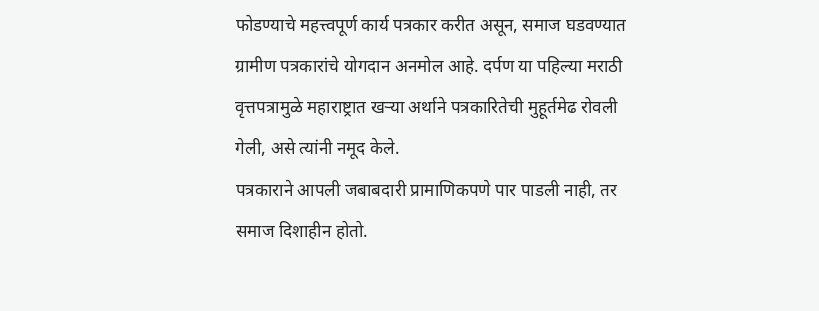फोडण्याचे महत्त्वपूर्ण कार्य पत्रकार करीत असून, समाज घडवण्यात ग्रामीण पत्रकारांचे योगदान अनमोल आहे. दर्पण या पहिल्या मराठी वृत्तपत्रामुळे महाराष्ट्रात खऱ्या अर्थाने पत्रकारितेची मुहूर्तमेढ रोवली गेली, असे त्यांनी नमूद केले.
पत्रकाराने आपली जबाबदारी प्रामाणिकपणे पार पाडली नाही, तर समाज दिशाहीन होतो.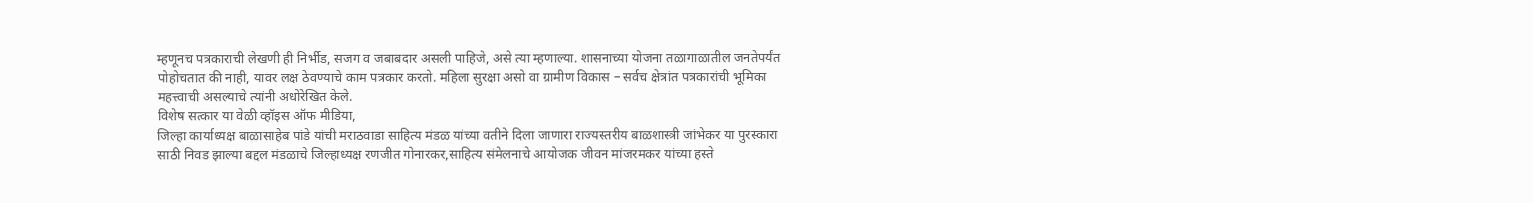म्हणूनच पत्रकाराची लेखणी ही निर्भीड, सजग व जबाबदार असली पाहिजे, असे त्या म्हणाल्या. शासनाच्या योजना तळागाळातील जनतेपर्यंत पोहोचतात की नाही, यावर लक्ष ठेवण्याचे काम पत्रकार करतो. महिला सुरक्षा असो वा ग्रामीण विकास – सर्वच क्षेत्रांत पत्रकारांची भूमिका महत्त्वाची असल्याचे त्यांनी अधोरेखित केले.
विशेष सत्कार या वेळी व्हॉइस ऑफ मीडिया,
जिल्हा कार्याध्यक्ष बाळासाहेब पांडे यांची मराठवाडा साहित्य मंडळ यांच्या वतीने दिला जाणारा राज्यस्तरीय बाळशास्त्री जांभेकर या पुरस्कारा साठी निवड झाल्या बद्दल मंडळाचे जिल्हाध्यक्ष रणजीत गोनारकर,साहित्य संमेलनाचे आयोजक जीवन मांजरमकर यांच्या हस्ते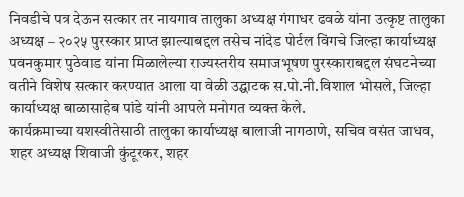निवडीचे पत्र देऊन सत्कार तर नायगाव तालुका अध्यक्ष गंगाधर ढवळे यांना उत्कृष्ट तालुका अध्यक्ष – २०२५ पुरस्कार प्राप्त झाल्याबद्दल तसेच नांदेड पोर्टल विंगचे जिल्हा कार्याध्यक्ष पवनकुमार पुठेवाड यांना मिळालेल्या राज्यस्तरीय समाजभूषण पुरस्काराबद्दल संघटनेच्या वतीने विशेष सत्कार करण्यात आला या वेळी उद्घाटक स.पो.नी.विशाल भोसले, जिल्हा कार्याध्यक्ष बाळासाहेब पांडे यांनी आपले मनोगत व्यक्त केले.
कार्यक्रमाच्या यशस्वीतेसाठी तालुका कार्याध्यक्ष बालाजी नागठाणे, सचिव वसंत जाधव, शहर अध्यक्ष शिवाजी कुंटूरकर, शहर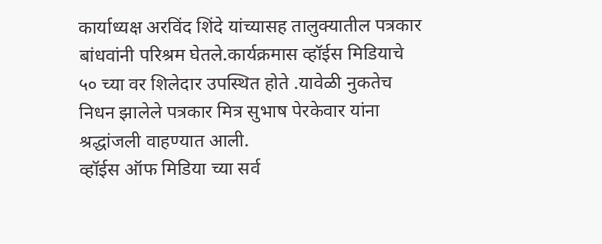कार्याध्यक्ष अरविंद शिंदे यांच्यासह तालुक्यातील पत्रकार बांधवांनी परिश्रम घेतले.कार्यक्रमास व्हॉईस मिडियाचे ५० च्या वर शिलेदार उपस्थित होते .यावेळी नुकतेच निधन झालेले पत्रकार मित्र सुभाष पेरकेवार यांना श्रद्धांजली वाहण्यात आली.
व्हॉईस ऑफ मिडिया च्या सर्व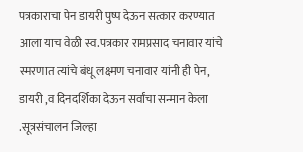पत्रकाराचा पेन डायरी पुष्प देऊन सत्कार करण्यात आला याच वेळी स्व.पत्रकार रामप्रसाद चनावार यांचे स्मरणात त्यांचे बंधू लक्ष्मण चनावार यांनी ही पेन, डायरी ,व दिनदर्शिका देऊन सर्वांचा सन्मान केला .सूत्रसंचालन जिल्हा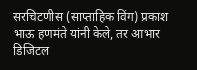सरचिटणीस (साप्ताहिक विंग) प्रकाश भाऊ हणमंते यांनी केले, तर आभार डिजिटल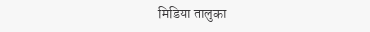मिडिया तालुका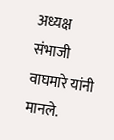अध्यक्ष संभाजी वाघमारे यांनी मानले.